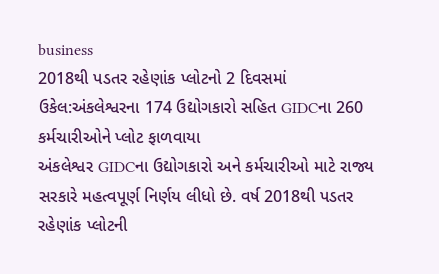business
2018થી પડતર રહેણાંક પ્લોટનો 2 દિવસમાં ઉકેલ:અંકલેશ્વરના 174 ઉદ્યોગકારો સહિત GIDCના 260 કર્મચારીઓને પ્લોટ ફાળવાયા
અંકલેશ્વર GIDCના ઉદ્યોગકારો અને કર્મચારીઓ માટે રાજ્ય સરકારે મહત્વપૂર્ણ નિર્ણય લીધો છે. વર્ષ 2018થી પડતર રહેણાંક પ્લોટની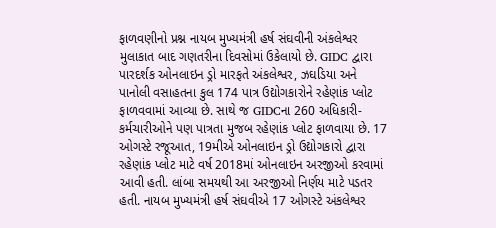ફાળવણીનો પ્રશ્ન નાયબ મુખ્યમંત્રી હર્ષ સંઘવીની અંકલેશ્વર મુલાકાત બાદ ગણતરીના દિવસોમાં ઉકેલાયો છે. GIDC દ્વારા પારદર્શક ઓનલાઇન ડ્રો મારફતે અંકલેશ્વર, ઝઘડિયા અને પાનોલી વસાહતના કુલ 174 પાત્ર ઉદ્યોગકારોને રહેણાંક પ્લોટ ફાળવવામાં આવ્યા છે. સાથે જ GIDCના 260 અધિકારી-કર્મચારીઓને પણ પાત્રતા મુજબ રહેણાંક પ્લોટ ફાળવાયા છે. 17 ઓગસ્ટે રજૂઆત, 19મીએ ઓનલાઇન ડ્રો ઉદ્યોગકારો દ્વારા રહેણાંક પ્લોટ માટે વર્ષ 2018માં ઓનલાઇન અરજીઓ કરવામાં આવી હતી. લાંબા સમયથી આ અરજીઓ નિર્ણય માટે પડતર હતી. નાયબ મુખ્યમંત્રી હર્ષ સંઘવીએ 17 ઓગસ્ટે અંકલેશ્વર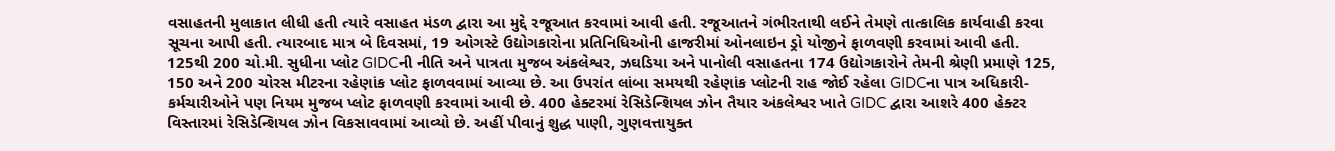વસાહતની મુલાકાત લીધી હતી ત્યારે વસાહત મંડળ દ્વારા આ મુદ્દે રજૂઆત કરવામાં આવી હતી. રજૂઆતને ગંભીરતાથી લઈને તેમણે તાત્કાલિક કાર્યવાહી કરવા સૂચના આપી હતી. ત્યારબાદ માત્ર બે દિવસમાં, 19 ઓગસ્ટે ઉદ્યોગકારોના પ્રતિનિધિઓની હાજરીમાં ઓનલાઇન ડ્રો યોજીને ફાળવણી કરવામાં આવી હતી. 125થી 200 ચો.મી. સુધીના પ્લોટ GIDCની નીતિ અને પાત્રતા મુજબ અંકલેશ્વર, ઝઘડિયા અને પાનોલી વસાહતના 174 ઉદ્યોગકારોને તેમની શ્રેણી પ્રમાણે 125, 150 અને 200 ચોરસ મીટરના રહેણાંક પ્લોટ ફાળવવામાં આવ્યા છે. આ ઉપરાંત લાંબા સમયથી રહેણાંક પ્લોટની રાહ જોઈ રહેલા GIDCના પાત્ર અધિકારી-કર્મચારીઓને પણ નિયમ મુજબ પ્લોટ ફાળવણી કરવામાં આવી છે. 400 હેક્ટરમાં રેસિડેન્શિયલ ઝોન તૈયાર અંકલેશ્વર ખાતે GIDC દ્વારા આશરે 400 હેક્ટર વિસ્તારમાં રેસિડેન્શિયલ ઝોન વિકસાવવામાં આવ્યો છે. અહીં પીવાનું શુદ્ધ પાણી, ગુણવત્તાયુક્ત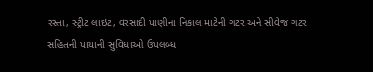રસ્તા, સ્ટ્રીટ લાઇટ, વરસાદી પાણીના નિકાલ માટેની ગટર અને સીવેજ ગટર સહિતની પાયાની સુવિધાઓ ઉપલબ્ધ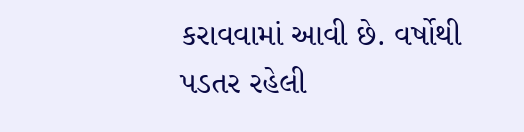કરાવવામાં આવી છે. વર્ષોથી પડતર રહેલી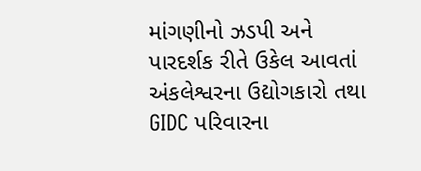માંગણીનો ઝડપી અને પારદર્શક રીતે ઉકેલ આવતાં અંકલેશ્વરના ઉદ્યોગકારો તથા GIDC પરિવારના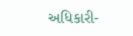અધિકારી-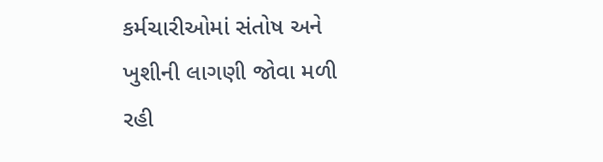કર્મચારીઓમાં સંતોષ અને ખુશીની લાગણી જોવા મળી રહી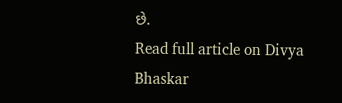છે.
Read full article on Divya Bhaskar